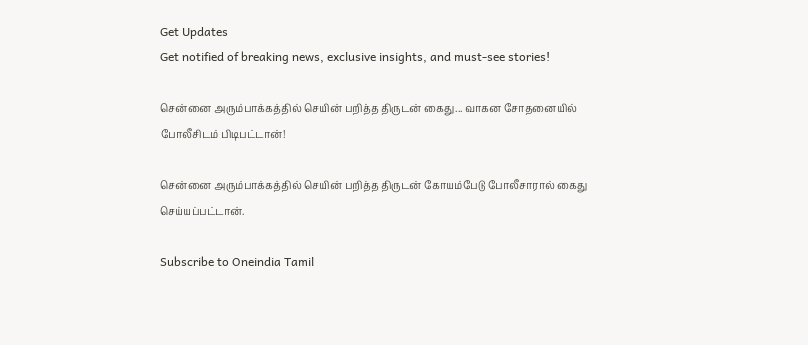Get Updates
Get notified of breaking news, exclusive insights, and must-see stories!

சென்னை அரும்பாக்கத்தில் செயின் பறித்த திருடன் கைது... வாகன சோதனையில் போலீசிடம் பிடிபட்டான்!

சென்னை அரும்பாக்கத்தில் செயின் பறித்த திருடன் கோயம்பேடு போலீசாரால் கைது செய்யப்பட்டான்.

Subscribe to Oneindia Tamil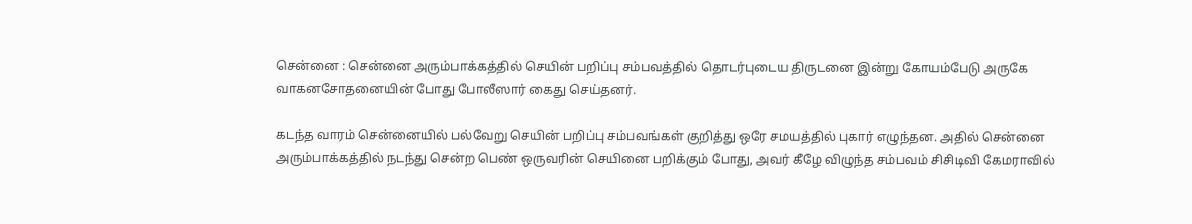சென்னை : சென்னை அரும்பாக்கத்தில் செயின் பறிப்பு சம்பவத்தில் தொடர்புடைய திருடனை இன்று கோயம்பேடு அருகே வாகனசோதனையின் போது போலீஸார் கைது செய்தனர்.

கடந்த வாரம் சென்னையில் பல்வேறு செயின் பறிப்பு சம்பவங்கள் குறித்து ஒரே சமயத்தில் புகார் எழுந்தன. அதில் சென்னை அரும்பாக்கத்தில் நடந்து சென்ற பெண் ஒருவரின் செயினை பறிக்கும் போது, அவர் கீழே விழுந்த சம்பவம் சிசிடிவி கேமராவில்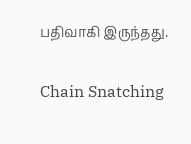பதிவாகி இருந்தது.

Chain Snatching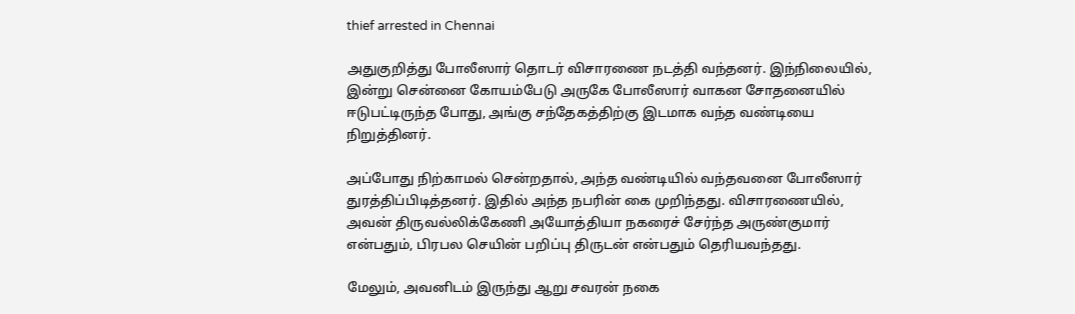thief arrested in Chennai

அதுகுறித்து போலீஸார் தொடர் விசாரணை நடத்தி வந்தனர். இந்நிலையில், இன்று சென்னை கோயம்பேடு அருகே போலீஸார் வாகன சோதனையில் ஈடுபட்டிருந்த போது, அங்கு சந்தேகத்திற்கு இடமாக வந்த வண்டியை நிறுத்தினர்.

அப்போது நிற்காமல் சென்றதால், அந்த வண்டியில் வந்தவனை போலீஸார் துரத்திப்பிடித்தனர். இதில் அந்த நபரின் கை முறிந்தது. விசாரணையில், அவன் திருவல்லிக்கேணி அயோத்தியா நகரைச் சேர்ந்த அருண்குமார் என்பதும், பிரபல செயின் பறிப்பு திருடன் என்பதும் தெரியவந்தது.

மேலும், அவனிடம் இருந்து ஆறு சவரன் நகை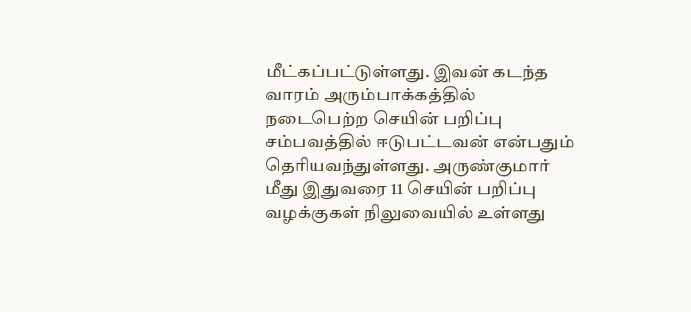மீட்கப்பட்டுள்ளது. இவன் கடந்த வாரம் அரும்பாக்கத்தில் நடைபெற்ற செயின் பறிப்பு சம்பவத்தில் ஈடுபட்டவன் என்பதும் தெரியவந்துள்ளது. அருண்குமார் மீது இதுவரை 11 செயின் பறிப்பு வழக்குகள் நிலுவையில் உள்ளது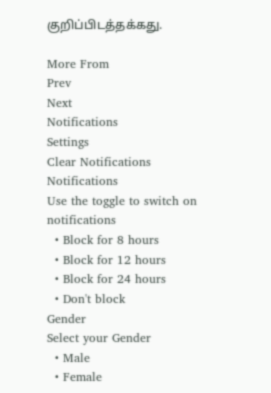குறிப்பிடத்தக்கது.

More From
Prev
Next
Notifications
Settings
Clear Notifications
Notifications
Use the toggle to switch on notifications
  • Block for 8 hours
  • Block for 12 hours
  • Block for 24 hours
  • Don't block
Gender
Select your Gender
  • Male
  • Female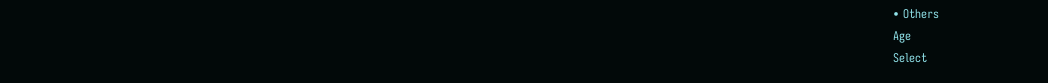• Others
Age
Select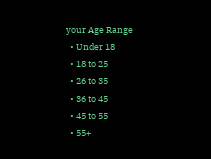your Age Range
  • Under 18
  • 18 to 25
  • 26 to 35
  • 36 to 45
  • 45 to 55
  • 55+